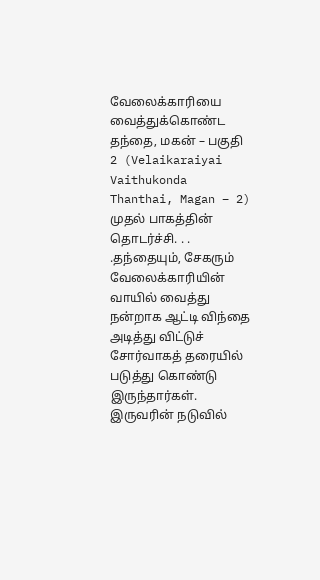வேலைக்காரியை வைத்துக்கொண்ட தந்தை, மகன் – பகுதி 2 (Velaikaraiyai Vaithukonda Thanthai, Magan – 2)
முதல் பாகத்தின் தொடர்ச்சி. . . .தந்தையும், சேகரும் வேலைக்காரியின் வாயில் வைத்து நன்றாக ஆட்டி விந்தை அடித்து விட்டுச் சோர்வாகத் தரையில் படுத்து கொண்டு இருந்தார்கள். இருவரின் நடுவில்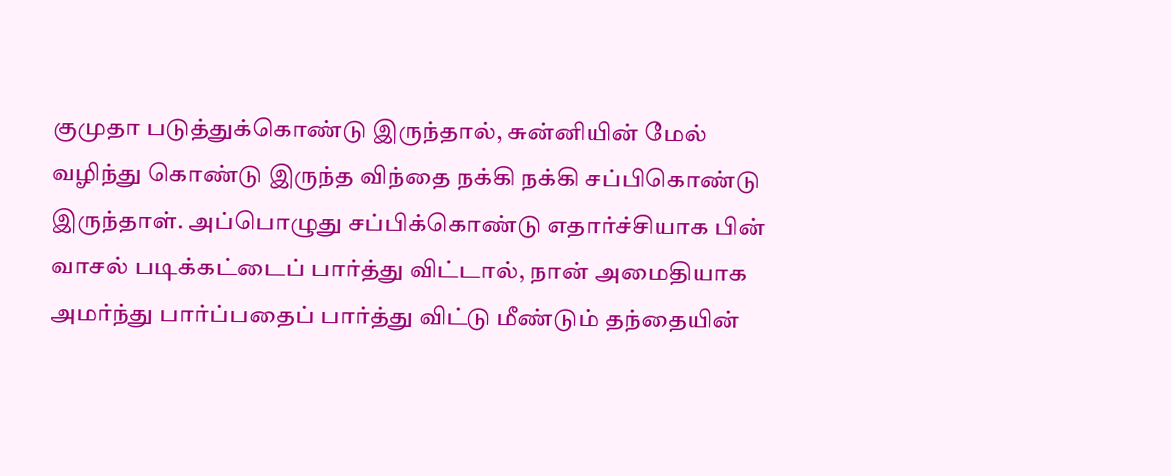குமுதா படுத்துக்கொண்டு இருந்தால், சுன்னியின் மேல் வழிந்து கொண்டு இருந்த விந்தை நக்கி நக்கி சப்பிகொண்டு இருந்தாள். அப்பொழுது சப்பிக்கொண்டு எதார்ச்சியாக பின் வாசல் படிக்கட்டைப் பார்த்து விட்டால், நான் அமைதியாக அமர்ந்து பார்ப்பதைப் பார்த்து விட்டு மீண்டும் தந்தையின்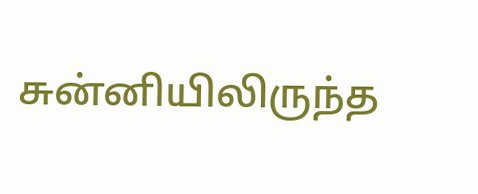சுன்னியிலிருந்த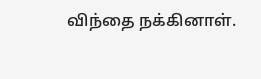விந்தை நக்கினாள்.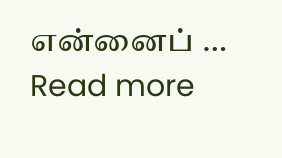என்னைப் … Read more